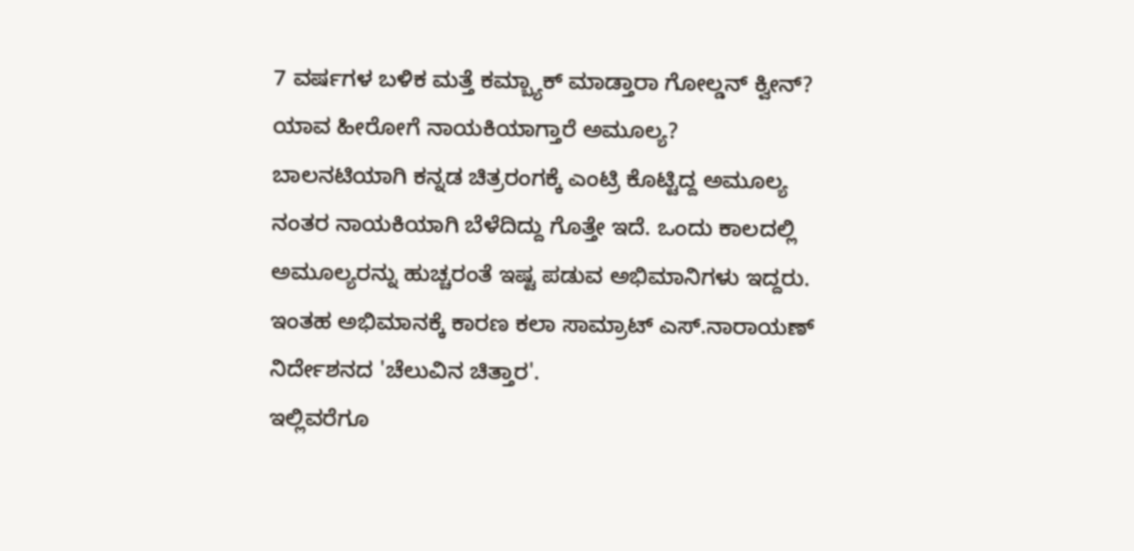7 ವರ್ಷಗಳ ಬಳಿಕ ಮತ್ತೆ ಕಮ್ಬ್ಯಾಕ್ ಮಾಡ್ತಾರಾ ಗೋಲ್ಡನ್ ಕ್ವೀನ್? ಯಾವ ಹೀರೋಗೆ ನಾಯಕಿಯಾಗ್ತಾರೆ ಅಮೂಲ್ಯ?
ಬಾಲನಟಿಯಾಗಿ ಕನ್ನಡ ಚಿತ್ರರಂಗಕ್ಕೆ ಎಂಟ್ರಿ ಕೊಟ್ಟಿದ್ದ ಅಮೂಲ್ಯ ನಂತರ ನಾಯಕಿಯಾಗಿ ಬೆಳೆದಿದ್ದು ಗೊತ್ತೇ ಇದೆ. ಒಂದು ಕಾಲದಲ್ಲಿ ಅಮೂಲ್ಯರನ್ನು ಹುಚ್ಚರಂತೆ ಇಷ್ಟ ಪಡುವ ಅಭಿಮಾನಿಗಳು ಇದ್ದರು. ಇಂತಹ ಅಭಿಮಾನಕ್ಕೆ ಕಾರಣ ಕಲಾ ಸಾಮ್ರಾಟ್ ಎಸ್.ನಾರಾಯಣ್ ನಿರ್ದೇಶನದ 'ಚೆಲುವಿನ ಚಿತ್ತಾರ'.
ಇಲ್ಲಿವರೆಗೂ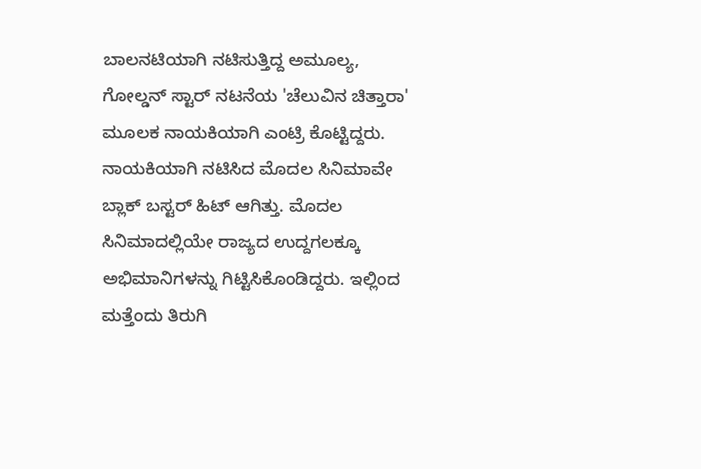ಬಾಲನಟಿಯಾಗಿ ನಟಿಸುತ್ತಿದ್ದ ಅಮೂಲ್ಯ, ಗೋಲ್ಡನ್ ಸ್ಟಾರ್ ನಟನೆಯ 'ಚೆಲುವಿನ ಚಿತ್ತಾರಾ' ಮೂಲಕ ನಾಯಕಿಯಾಗಿ ಎಂಟ್ರಿ ಕೊಟ್ಟಿದ್ದರು. ನಾಯಕಿಯಾಗಿ ನಟಿಸಿದ ಮೊದಲ ಸಿನಿಮಾವೇ ಬ್ಲಾಕ್ ಬಸ್ಟರ್ ಹಿಟ್ ಆಗಿತ್ತು. ಮೊದಲ ಸಿನಿಮಾದಲ್ಲಿಯೇ ರಾಜ್ಯದ ಉದ್ದಗಲಕ್ಕೂ ಅಭಿಮಾನಿಗಳನ್ನು ಗಿಟ್ಟಿಸಿಕೊಂಡಿದ್ದರು. ಇಲ್ಲಿಂದ ಮತ್ತೆಂದು ತಿರುಗಿ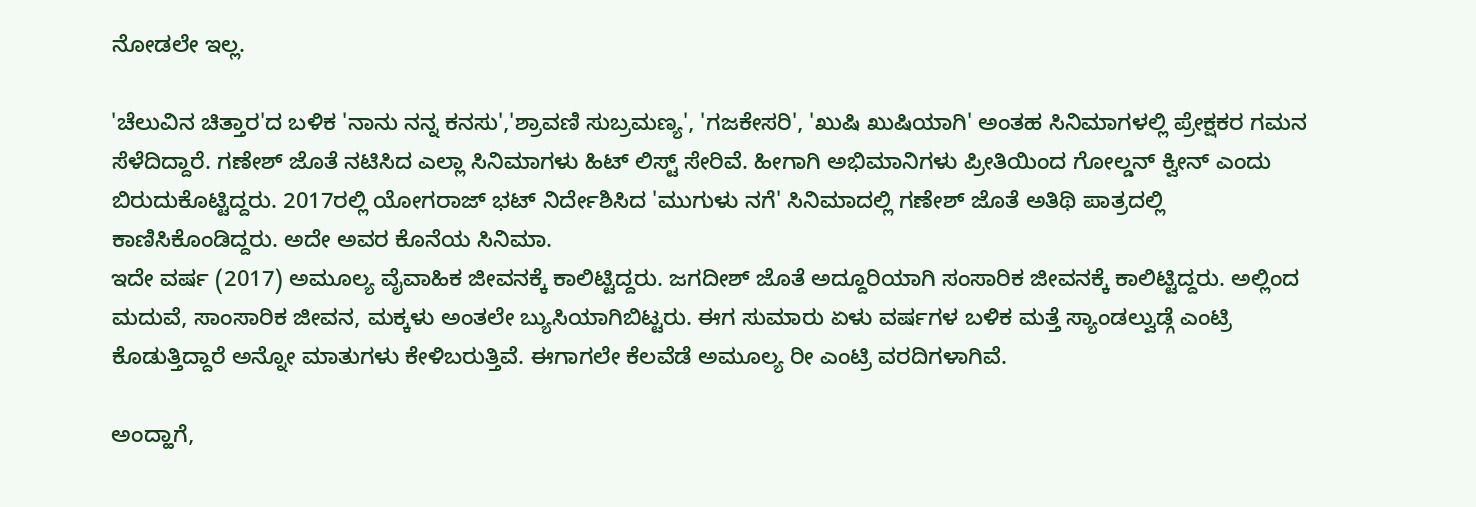ನೋಡಲೇ ಇಲ್ಲ.

'ಚೆಲುವಿನ ಚಿತ್ತಾರ'ದ ಬಳಿಕ 'ನಾನು ನನ್ನ ಕನಸು','ಶ್ರಾವಣಿ ಸುಬ್ರಮಣ್ಯ', 'ಗಜಕೇಸರಿ', 'ಖುಷಿ ಖುಷಿಯಾಗಿ' ಅಂತಹ ಸಿನಿಮಾಗಳಲ್ಲಿ ಪ್ರೇಕ್ಷಕರ ಗಮನ ಸೆಳೆದಿದ್ದಾರೆ. ಗಣೇಶ್ ಜೊತೆ ನಟಿಸಿದ ಎಲ್ಲಾ ಸಿನಿಮಾಗಳು ಹಿಟ್ ಲಿಸ್ಟ್ ಸೇರಿವೆ. ಹೀಗಾಗಿ ಅಭಿಮಾನಿಗಳು ಪ್ರೀತಿಯಿಂದ ಗೋಲ್ಡನ್ ಕ್ವೀನ್ ಎಂದು ಬಿರುದುಕೊಟ್ಟಿದ್ದರು. 2017ರಲ್ಲಿ ಯೋಗರಾಜ್ ಭಟ್ ನಿರ್ದೇಶಿಸಿದ 'ಮುಗುಳು ನಗೆ' ಸಿನಿಮಾದಲ್ಲಿ ಗಣೇಶ್ ಜೊತೆ ಅತಿಥಿ ಪಾತ್ರದಲ್ಲಿ ಕಾಣಿಸಿಕೊಂಡಿದ್ದರು. ಅದೇ ಅವರ ಕೊನೆಯ ಸಿನಿಮಾ.
ಇದೇ ವರ್ಷ (2017) ಅಮೂಲ್ಯ ವೈವಾಹಿಕ ಜೀವನಕ್ಕೆ ಕಾಲಿಟ್ಟಿದ್ದರು. ಜಗದೀಶ್ ಜೊತೆ ಅದ್ದೂರಿಯಾಗಿ ಸಂಸಾರಿಕ ಜೀವನಕ್ಕೆ ಕಾಲಿಟ್ಟಿದ್ದರು. ಅಲ್ಲಿಂದ ಮದುವೆ, ಸಾಂಸಾರಿಕ ಜೀವನ, ಮಕ್ಕಳು ಅಂತಲೇ ಬ್ಯುಸಿಯಾಗಿಬಿಟ್ಟರು. ಈಗ ಸುಮಾರು ಏಳು ವರ್ಷಗಳ ಬಳಿಕ ಮತ್ತೆ ಸ್ಯಾಂಡಲ್ವುಡ್ಗೆ ಎಂಟ್ರಿ ಕೊಡುತ್ತಿದ್ದಾರೆ ಅನ್ನೋ ಮಾತುಗಳು ಕೇಳಿಬರುತ್ತಿವೆ. ಈಗಾಗಲೇ ಕೆಲವೆಡೆ ಅಮೂಲ್ಯ ರೀ ಎಂಟ್ರಿ ವರದಿಗಳಾಗಿವೆ.

ಅಂದ್ಹಾಗೆ,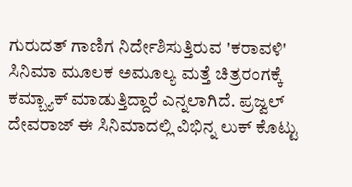ಗುರುದತ್ ಗಾಣಿಗ ನಿರ್ದೇಶಿಸುತ್ತಿರುವ 'ಕರಾವಳಿ' ಸಿನಿಮಾ ಮೂಲಕ ಅಮೂಲ್ಯ ಮತ್ತೆ ಚಿತ್ರರಂಗಕ್ಕೆ ಕಮ್ಬ್ಯಾಕ್ ಮಾಡುತ್ತಿದ್ದಾರೆ ಎನ್ನಲಾಗಿದೆ. ಪ್ರಜ್ವಲ್ ದೇವರಾಜ್ ಈ ಸಿನಿಮಾದಲ್ಲಿ ವಿಭಿನ್ನ ಲುಕ್ ಕೊಟ್ಟು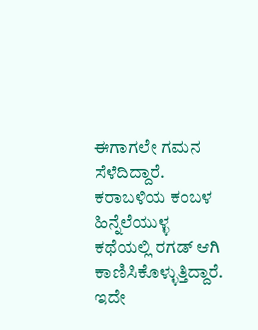ಈಗಾಗಲೇ ಗಮನ ಸೆಳೆದಿದ್ದಾರೆ. ಕರಾಬಳಿಯ ಕಂಬಳ ಹಿನ್ನೆಲೆಯುಳ್ಳ ಕಥೆಯಲ್ಲಿ ರಗಡ್ ಆಗಿ ಕಾಣಿಸಿಕೊಳ್ಳುತ್ತಿದ್ದಾರೆ. ಇದೇ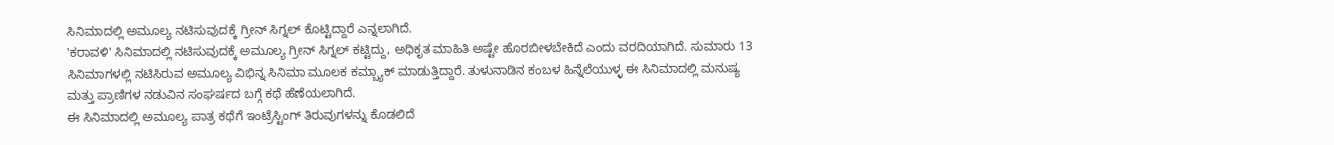ಸಿನಿಮಾದಲ್ಲಿ ಅಮೂಲ್ಯ ನಟಿಸುವುದಕ್ಕೆ ಗ್ರೀನ್ ಸಿಗ್ನಲ್ ಕೊಟ್ಟಿದ್ದಾರೆ ಎನ್ನಲಾಗಿದೆ.
'ಕರಾವಳಿ' ಸಿನಿಮಾದಲ್ಲಿ ನಟಿಸುವುದಕ್ಕೆ ಅಮೂಲ್ಯ ಗ್ರೀನ್ ಸಿಗ್ನಲ್ ಕಟ್ಟಿದ್ದು, ಅಧಿಕೃತ ಮಾಹಿತಿ ಅಷ್ಟೇ ಹೊರಬೀಳಬೇಕಿದೆ ಎಂದು ವರದಿಯಾಗಿದೆ. ಸುಮಾರು 13 ಸಿನಿಮಾಗಳಲ್ಲಿ ನಟಿಸಿರುವ ಅಮೂಲ್ಯ ವಿಭಿನ್ನ ಸಿನಿಮಾ ಮೂಲಕ ಕಮ್ಬ್ಯಾಕ್ ಮಾಡುತ್ತಿದ್ದಾರೆ. ತುಳುನಾಡಿನ ಕಂಬಳ ಹಿನ್ನೆಲೆಯುಳ್ಳ ಈ ಸಿನಿಮಾದಲ್ಲಿ ಮನುಷ್ಯ ಮತ್ತು ಪ್ರಾಣಿಗಳ ನಡುವಿನ ಸಂಘರ್ಷದ ಬಗ್ಗೆ ಕಥೆ ಹೆಣೆಯಲಾಗಿದೆ.
ಈ ಸಿನಿಮಾದಲ್ಲಿ ಅಮೂಲ್ಯ ಪಾತ್ರ ಕಥೆಗೆ ಇಂಟ್ರೆಸ್ಟಿಂಗ್ ತಿರುವುಗಳನ್ನು ಕೊಡಲಿದೆ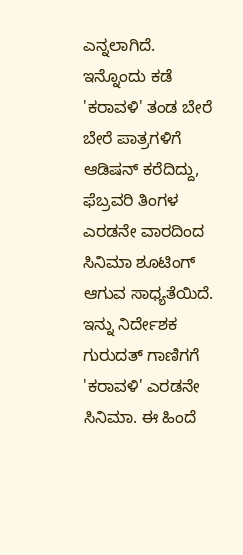ಎನ್ನಲಾಗಿದೆ. ಇನ್ನೊಂದು ಕಡೆ 'ಕರಾವಳಿ' ತಂಡ ಬೇರೆ ಬೇರೆ ಪಾತ್ರಗಳಿಗೆ ಆಡಿಷನ್ ಕರೆದಿದ್ದು, ಫೆಬ್ರವರಿ ತಿಂಗಳ ಎರಡನೇ ವಾರದಿಂದ ಸಿನಿಮಾ ಶೂಟಿಂಗ್ ಆಗುವ ಸಾಧ್ಯತೆಯಿದೆ. ಇನ್ನು ನಿರ್ದೇಶಕ ಗುರುದತ್ ಗಾಣಿಗಗೆ 'ಕರಾವಳಿ' ಎರಡನೇ ಸಿನಿಮಾ. ಈ ಹಿಂದೆ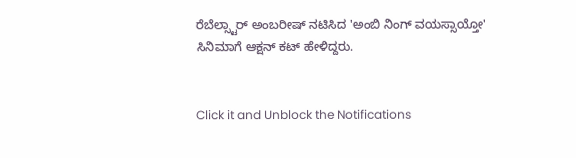ರೆಬೆಲ್ಸ್ಟಾರ್ ಅಂಬರೀಷ್ ನಟಿಸಿದ 'ಅಂಬಿ ನಿಂಗ್ ವಯಸ್ಸಾಯ್ತೋ' ಸಿನಿಮಾಗೆ ಆಕ್ಷನ್ ಕಟ್ ಹೇಳಿದ್ದರು.


Click it and Unblock the Notifications